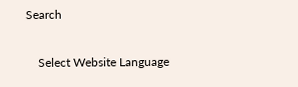Search

    Select Website Language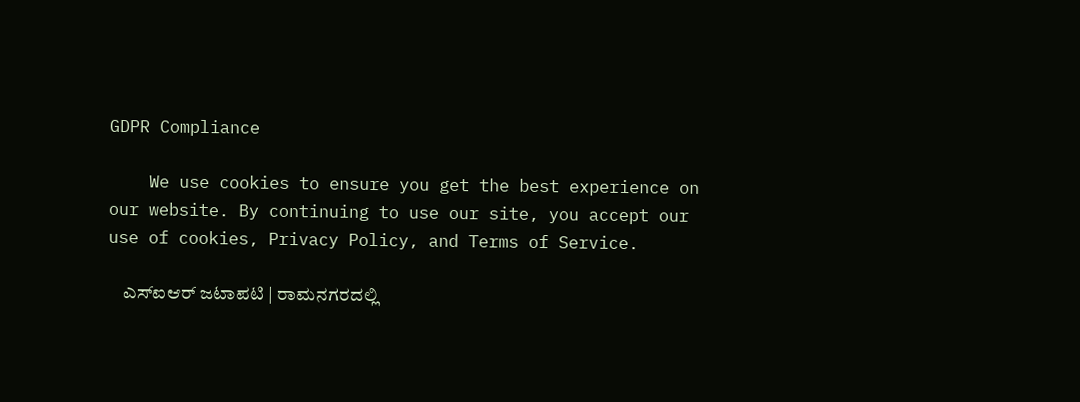GDPR Compliance

    We use cookies to ensure you get the best experience on our website. By continuing to use our site, you accept our use of cookies, Privacy Policy, and Terms of Service.

    ಎಸ್ಐಆರ್ ಜಟಾಪಟಿ | ರಾಮನಗರದಲ್ಲಿ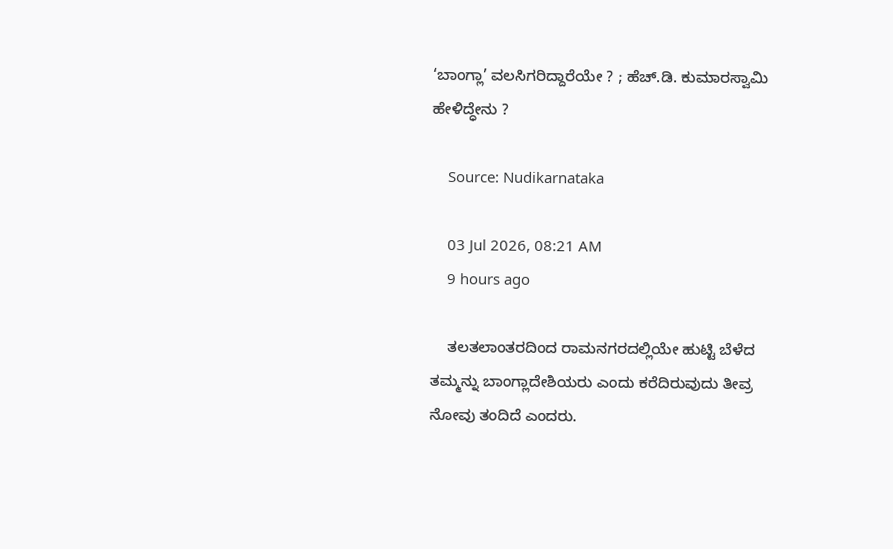‘ಬಾಂಗ್ಲಾ’ ವಲಸಿಗರಿದ್ದಾರೆಯೇ ? ; ಹೆಚ್.ಡಿ. ಕುಮಾರಸ್ವಾಮಿ ಹೇಳಿದ್ಧೇನು ?

    Source: Nudikarnataka

    03 Jul 2026, 08:21 AM
    9 hours ago

    ತಲತಲಾಂತರದಿಂದ ರಾಮನಗರದಲ್ಲಿಯೇ ಹುಟ್ಟಿ ಬೆಳೆದ ತಮ್ಮನ್ನು ಬಾಂಗ್ಲಾದೇಶಿಯರು ಎಂದು ಕರೆದಿರುವುದು ತೀವ್ರ ನೋವು ತಂದಿದೆ ಎಂದರು.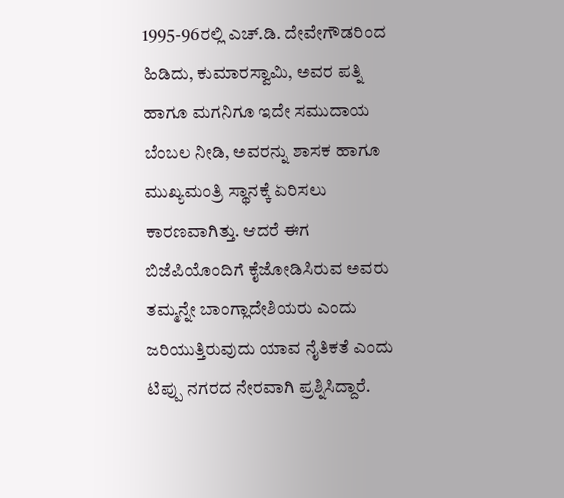1995-96ರಲ್ಲಿ ಎಚ್.ಡಿ. ದೇವೇಗೌಡರಿಂದ ಹಿಡಿದು, ಕುಮಾರಸ್ವಾಮಿ, ಅವರ ಪತ್ನಿ ಹಾಗೂ ಮಗನಿಗೂ ಇದೇ ಸಮುದಾಯ ಬೆಂಬಲ ನೀಡಿ, ಅವರನ್ನು ಶಾಸಕ ಹಾಗೂ ಮುಖ್ಯಮಂತ್ರಿ ಸ್ಥಾನಕ್ಕೆ ಏರಿಸಲು ಕಾರಣವಾಗಿತ್ತು. ಆದರೆ ಈಗ ಬಿಜೆಪಿಯೊಂದಿಗೆ ಕೈಜೋಡಿಸಿರುವ ಅವರು ತಮ್ಮನ್ನೇ ಬಾಂಗ್ಲಾದೇಶಿಯರು ಎಂದು ಜರಿಯುತ್ತಿರುವುದು ಯಾವ ನೈತಿಕತೆ ಎಂದು ಟಿಪ್ಪು ನಗರದ ನೇರವಾಗಿ ಪ್ರಶ್ನಿಸಿದ್ದಾರೆ.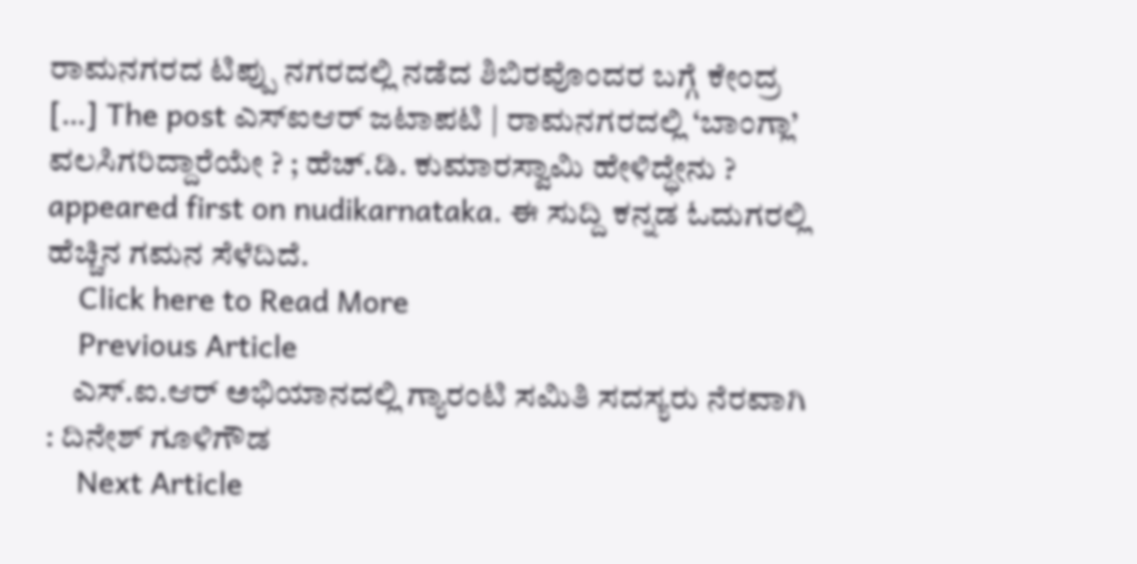ರಾಮನಗರದ ಟಿಪ್ಪು ನಗರದಲ್ಲಿ ನಡೆದ ಶಿಬಿರವೊಂದರ ಬಗ್ಗೆ ಕೇಂದ್ರ […] The post ಎಸ್ಐಆರ್ ಜಟಾಪಟಿ | ರಾಮನಗರದಲ್ಲಿ ‘ಬಾಂಗ್ಲಾ’ ವಲಸಿಗರಿದ್ದಾರೆಯೇ ? ; ಹೆಚ್.ಡಿ. ಕುಮಾರಸ್ವಾಮಿ ಹೇಳಿದ್ಧೇನು ? appeared first on nudikarnataka. ಈ ಸುದ್ದಿ ಕನ್ನಡ ಓದುಗರಲ್ಲಿ ಹೆಚ್ಚಿನ ಗಮನ ಸೆಳೆದಿದೆ.
    Click here to Read More
    Previous Article
    ಎಸ್.ಐ.ಆರ್ ಅಭಿಯಾನದಲ್ಲಿ ಗ್ಯಾರಂಟಿ ಸಮಿತಿ ಸದಸ್ಯರು ನೆರವಾಗಿ : ದಿನೇಶ್ ಗೂಳಿಗೌಡ
    Next Article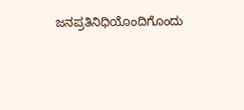ಜನಪ್ರತಿನಿಧಿಯೊಂದಿಗೊಂದು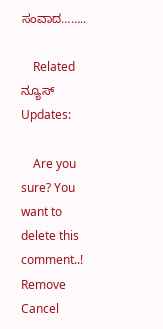ಸಂವಾದ……..

    Related ನ್ಯೂಸ್ Updates:

    Are you sure? You want to delete this comment..! Remove Cancel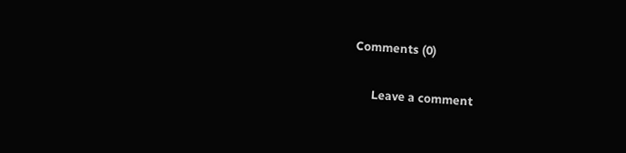Comments (0)

      Leave a comment